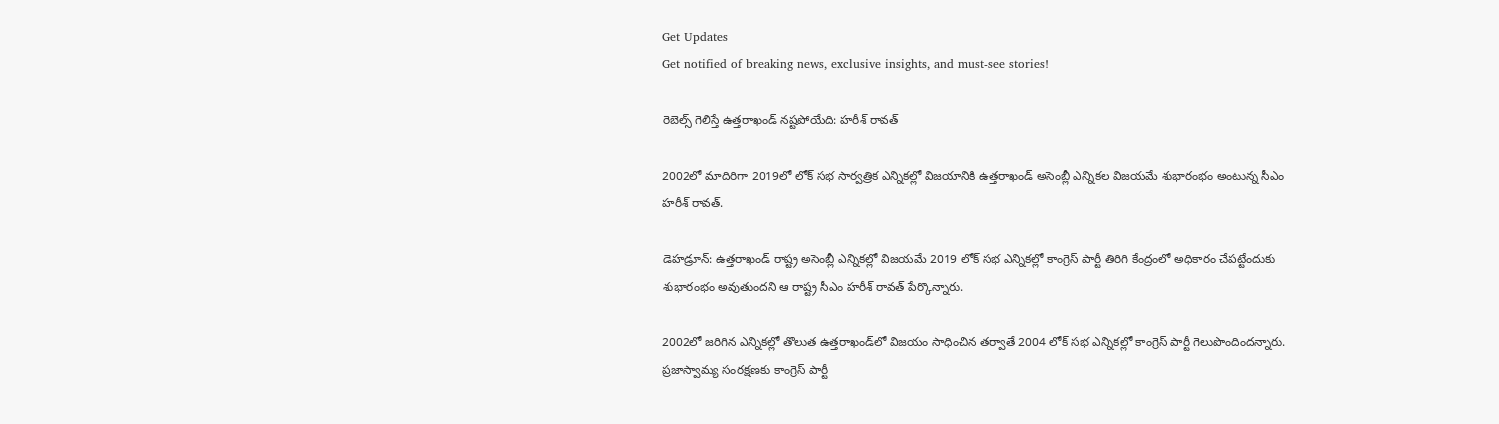Get Updates
Get notified of breaking news, exclusive insights, and must-see stories!

రెబెల్స్ గెలిస్తే ఉత్తరాఖండ్ నష్టపోయేది: హరీశ్ రావత్

2002లో మాదిరిగా 2019లో లోక్ సభ సార్వత్రిక ఎన్నికల్లో విజయానికి ఉత్తరాఖండ్ అసెంబ్లీ ఎన్నికల విజయమే శుభారంభం అంటున్న సీఎం హరీశ్ రావత్.

డెహడ్రూన్: ఉత్తరాఖండ్ రాష్ట్ర అసెంబ్లీ ఎన్నికల్లో విజయమే 2019 లోక్ సభ ఎన్నికల్లో కాంగ్రెస్ పార్టీ తిరిగి కేంద్రంలో అధికారం చేపట్టేందుకు శుభారంభం అవుతుందని ఆ రాష్ట్ర సీఎం హరీశ్ రావత్ పేర్కొన్నారు.

2002లో జరిగిన ఎన్నికల్లో తొలుత ఉత్తరాఖండ్‌లో విజయం సాధించిన తర్వాతే 2004 లోక్ సభ ఎన్నికల్లో కాంగ్రెస్ పార్టీ గెలుపొందిందన్నారు. ప్రజాస్వామ్య సంరక్షణకు కాంగ్రెస్ పార్టీ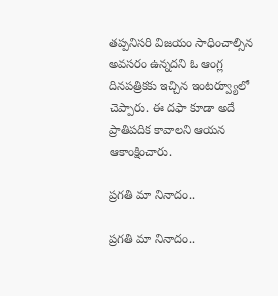తప్పనిసరి విజయం సాధించాల్సిన అవసరం ఉన్నదని ఓ ఆంగ్ల దినపత్రికకు ఇచ్చిన ఇంటర్వ్యూలో చెప్పారు. ఈ దఫా కూడా అదే ప్రాతిపదిక కావాలని ఆయన ఆకాంక్షించారు.

ప్రగతి మా నినాదం..

ప్రగతి మా నినాదం..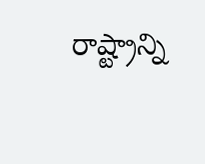రాష్ట్రాన్ని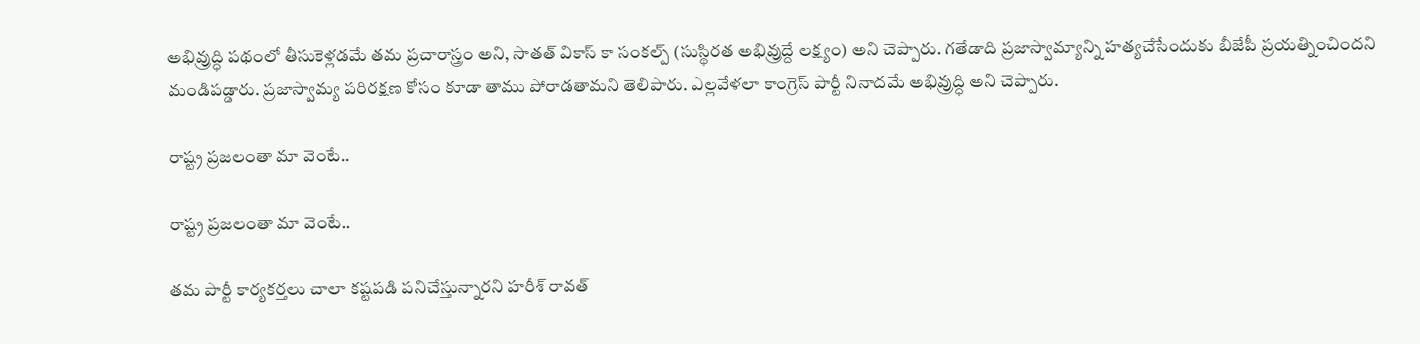అభివ్రుద్ధి పథంలో తీసుకెళ్లడమే తమ ప్రచారాస్త్రం అని, సాతత్ వికాస్ కా సంకల్ప్ (సుస్థిరత అభివ్రుద్దే లక్ష్యం) అని చెప్పారు. గతేడాది ప్రజాస్వామ్యాన్ని హత్యచేసేందుకు బీజేపీ ప్రయత్నించిందని మండిపడ్డారు. ప్రజాస్వామ్య పరిరక్షణ కోసం కూడా తాము పోరాడతామని తెలిపారు. ఎల్లవేళలా కాంగ్రెస్ పార్టీ నినాదమే అభివ్రుద్ధి అని చెప్పారు.

రాష్ట్ర ప్రజలంతా మా వెంటే..

రాష్ట్ర ప్రజలంతా మా వెంటే..

తమ పార్టీ కార్యకర్తలు చాలా కష్టపడి పనిచేస్తున్నారని హరీశ్ రావత్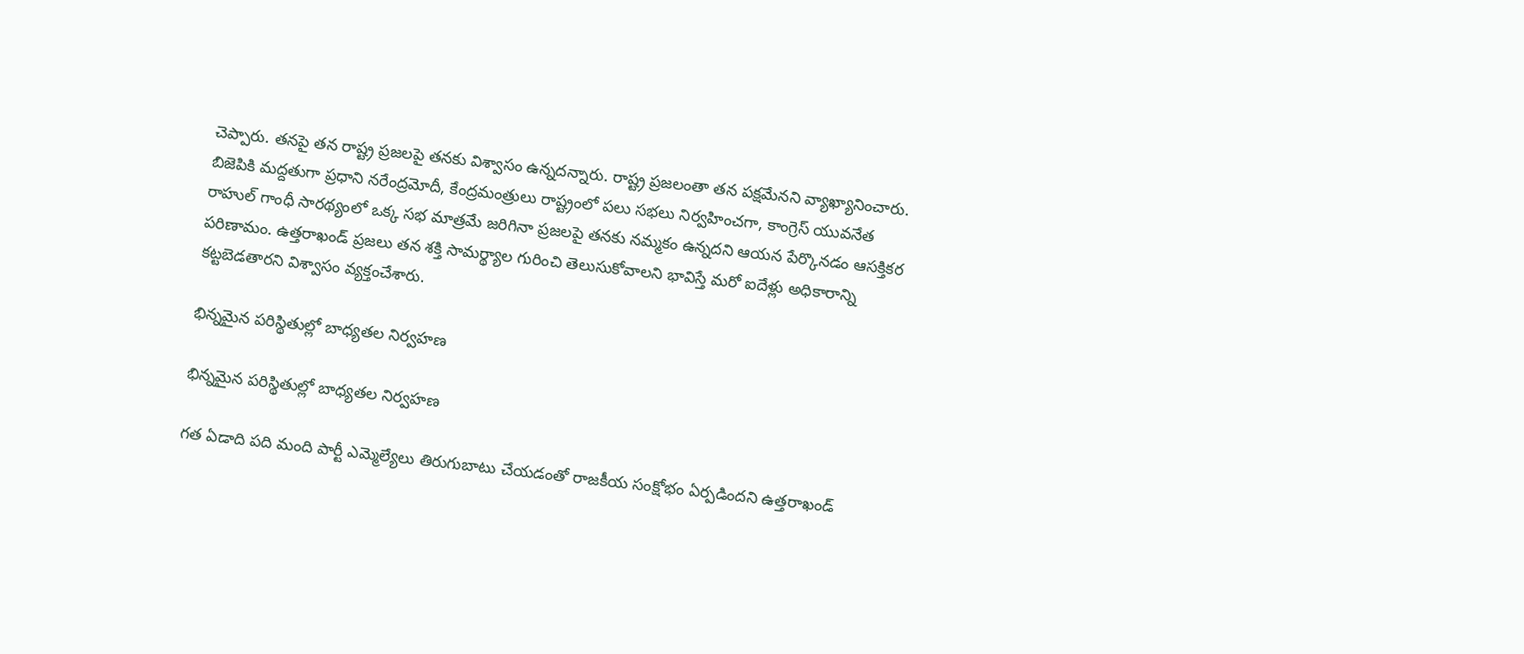చెప్పారు. తనపై తన రాష్ట్ర ప్రజలపై తనకు విశ్వాసం ఉన్నదన్నారు. రాష్ట్ర ప్రజలంతా తన పక్షమేనని వ్యాఖ్యానించారు. బిజెపికి మద్దతుగా ప్రధాని నరేంద్రమోదీ, కేంద్రమంత్రులు రాష్ట్రంలో పలు సభలు నిర్వహించగా, కాంగ్రెస్ యువనేత రాహుల్ గాంధీ సారథ్యంలో ఒక్క సభ మాత్రమే జరిగినా ప్రజలపై తనకు నమ్మకం ఉన్నదని ఆయన పేర్కొనడం ఆసక్తికర పరిణామం. ఉత్తరాఖండ్ ప్రజలు తన శక్తి సామర్థ్యాల గురించి తెలుసుకోవాలని భావిస్తే మరో ఐదేళ్లు అధికారాన్ని కట్టబెడతారని విశ్వాసం వ్యక్తంచేశారు.

భిన్నమైన పరిస్థితుల్లో బాధ్యతల నిర్వహణ

భిన్నమైన పరిస్థితుల్లో బాధ్యతల నిర్వహణ

గత ఏడాది పది మంది పార్టీ ఎమ్మెల్యేలు తిరుగుబాటు చేయడంతో రాజకీయ సంక్షోభం ఏర్పడిందని ఉత్తరాఖండ్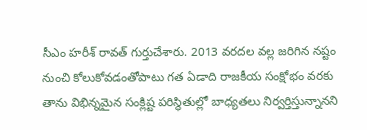సీఎం హరీశ్ రావత్ గుర్తుచేశారు. 2013 వరదల వల్ల జరిగిన నష్టం నుంచి కోలుకోవడంతోపాటు గత ఏడాది రాజకీయ సంక్షోభం వరకు తాను విభిన్నమైన సంక్లిష్ట పరిస్థితుల్లో బాధ్యతలు నిర్వర్తిస్తున్నానని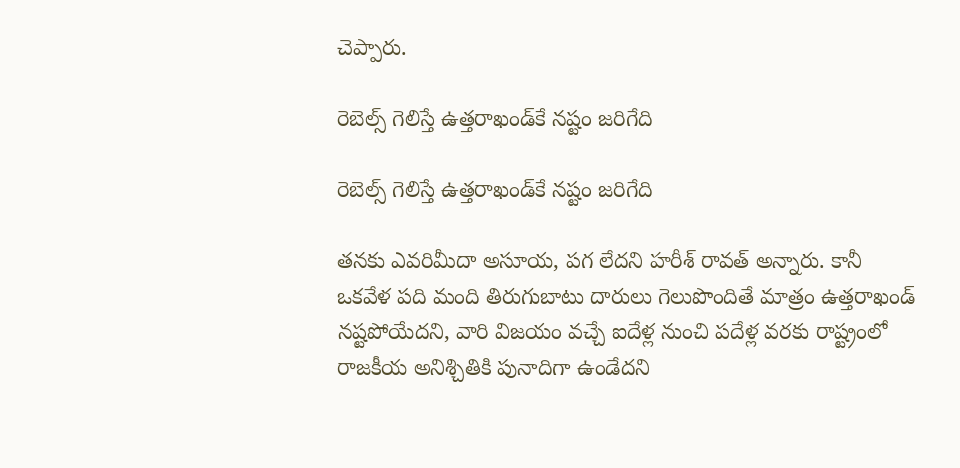చెప్పారు.

రెబెల్స్ గెలిస్తే ఉత్తరాఖండ్‌కే నష్టం జరిగేది

రెబెల్స్ గెలిస్తే ఉత్తరాఖండ్‌కే నష్టం జరిగేది

తనకు ఎవరిమీదా అసూయ, పగ లేదని హరీశ్ రావత్ అన్నారు. కానీ ఒకవేళ పది మంది తిరుగుబాటు దారులు గెలుపొందితే మాత్రం ఉత్తరాఖండ్ నష్టపోయేదని, వారి విజయం వచ్చే ఐదేళ్ల నుంచి పదేళ్ల వరకు రాష్ట్రంలో రాజకీయ అనిశ్చితికి పునాదిగా ఉండేదని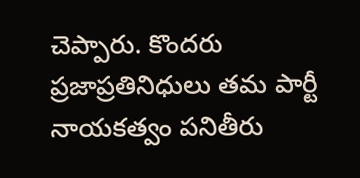చెప్పారు. కొందరు ప్రజాప్రతినిధులు తమ పార్టీ నాయకత్వం పనితీరు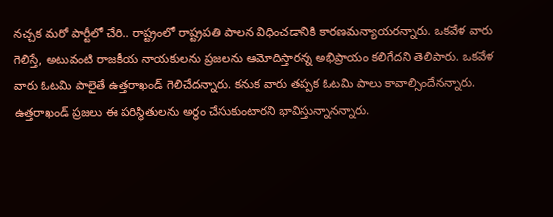నచ్చక మరో పార్టీలో చేరి.. రాష్ట్రంలో రాష్ట్రపతి పాలన విధించడానికి కారణమన్యాయరన్నారు. ఒకవేళ వారు గెలిస్తే, అటువంటి రాజకీయ నాయకులను ప్రజలను ఆమోదిస్తారన్న అభిప్రాయం కలిగేదని తెలిపారు. ఒకవేళ వారు ఓటమి పాలైతే ఉత్తరాఖండ్ గెలిచేదన్నారు. కనుక వారు తప్పక ఓటమి పాలు కావాల్సిందేనన్నారు. ఉత్తరాఖండ్ ప్రజలు ఈ పరిస్థితులను అర్థం చేసుకుంటారని భావిస్తున్నానన్నారు.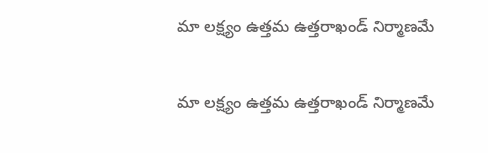మా లక్ష్యం ఉత్తమ ఉత్తరాఖండ్ నిర్మాణమే

మా లక్ష్యం ఉత్తమ ఉత్తరాఖండ్ నిర్మాణమే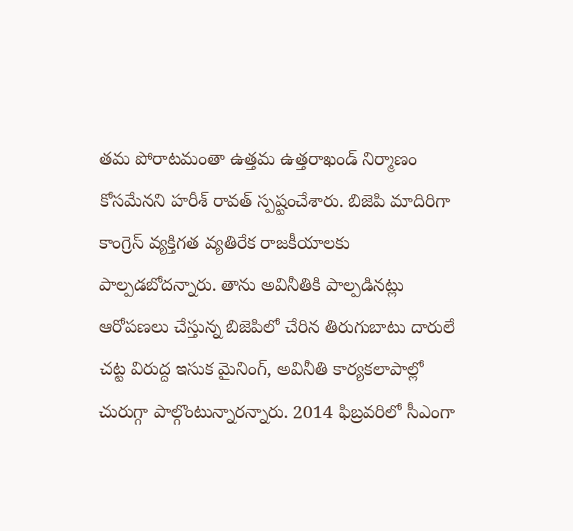తమ పోరాటమంతా ఉత్తమ ఉత్తరాఖండ్ నిర్మాణం కోసమేనని హరీశ్ రావత్ స్పష్టంచేశారు. బిజెపి మాదిరిగా కాంగ్రెస్ వ్యక్తిగత వ్యతిరేక రాజకీయాలకు పాల్పడబోదన్నారు. తాను అవినీతికి పాల్పడినట్లు ఆరోపణలు చేస్తున్న బిజెపిలో చేరిన తిరుగుబాటు దారులే చట్ట విరుద్ద ఇసుక మైనింగ్, అవినీతి కార్యకలాపాల్లో చురుగ్గా పాల్గొంటున్నారన్నారు. 2014 ఫిబ్రవరిలో సీఎంగా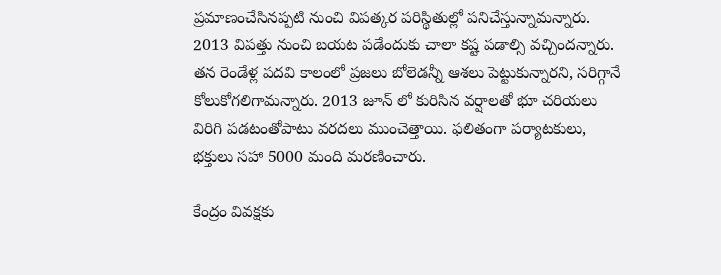ప్రమాణంచేసినప్పటి నుంచి విపత్కర పరిస్థితుల్లో పనిచేస్తున్నామన్నారు. 2013 విపత్తు నుంచి బయట పడేందుకు చాలా కష్ట పడాల్సి వచ్చిందన్నారు. తన రెండేళ్ల పదవి కాలంలో ప్రజలు బోలెడన్నీ ఆశలు పెట్టుకున్నారని, సరిగ్గానే కోలుకోగలిగామన్నారు. 2013 జూన్ లో కురిసిన వర్షాలతో భూ చరియలు విరిగి పడటంతోపాటు వరదలు ముంచెత్తాయి. ఫలితంగా పర్యాటకులు, భక్తులు సహా 5000 మంది మరణించారు.

కేంద్రం వివక్షకు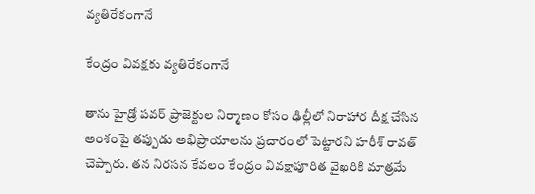వ్యతిరేకంగానే

కేంద్రం వివక్షకు వ్యతిరేకంగానే

తాను హైడ్రో పవర్ ప్రాజెక్టుల నిర్మాణం కోసం ఢిల్లీలో నిరాహార దీక్ష చేసిన అంశంపై తప్పుడు అభిప్రాయాలను ప్రచారంలో పెట్టారని హరీశ్ రావత్ చెప్పారు. తన నిరసన కేవలం కేంద్రం వివక్షాపూరిత వైఖరికి మాత్రమే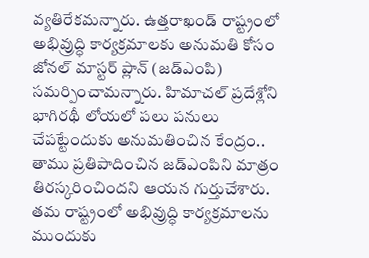వ్యతిరేకమన్నారు. ఉత్తరాఖండ్ రాష్ట్రంలో అభివ్రుద్ధి కార్యక్రమాలకు అనుమతి కోసం జోనల్ మాస్టర్ ప్లాన్ (జడ్ఎంపి) సమర్పించామన్నారు. హిమాచల్ ప్రదేశ్లోని భాగిరథీ లోయలో పలు పనులు చేపట్టేందుకు అనుమతించిన కేంద్రం.. తాము ప్రతిపాదించిన జడ్ఎంపిని మాత్రం తిరస్కరించిందని ఆయన గుర్తుచేశారు. తమ రాష్ట్రంలో అభివ్రుద్ధి కార్యక్రమాలను ముందుకు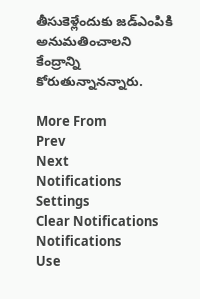తీసుకెళ్లేందుకు జడ్ఎంపికి అనుమతించాలని కేంద్రాన్ని కోరుతున్నానన్నారు.

More From
Prev
Next
Notifications
Settings
Clear Notifications
Notifications
Use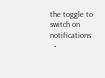the toggle to switch on notifications
  •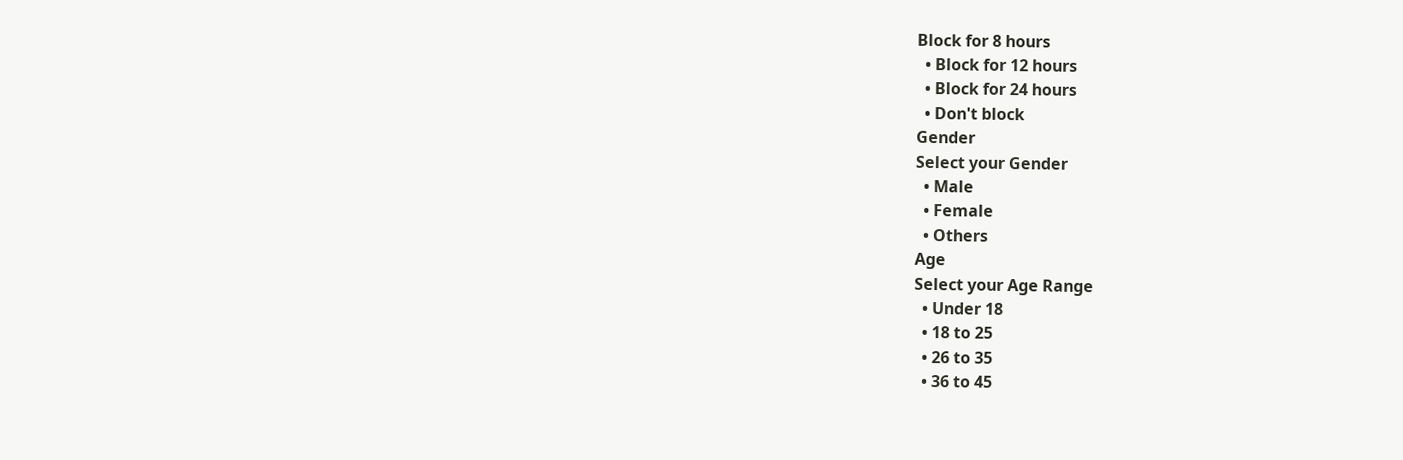Block for 8 hours
  • Block for 12 hours
  • Block for 24 hours
  • Don't block
Gender
Select your Gender
  • Male
  • Female
  • Others
Age
Select your Age Range
  • Under 18
  • 18 to 25
  • 26 to 35
  • 36 to 45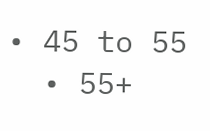• 45 to 55
  • 55+